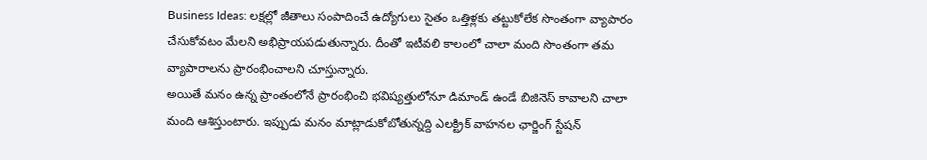Business Ideas: లక్షల్లో జీతాలు సంపాదించే ఉద్యోగులు సైతం ఒత్తిళ్లకు తట్టుకోలేక సొంతంగా వ్యాపారం చేసుకోవటం మేలని అభిప్రాయపడుతున్నారు. దీంతో ఇటీవలి కాలంలో చాలా మంది సొంతంగా తమ వ్యాపారాలను ప్రారంభించాలని చూస్తున్నారు.
అయితే మనం ఉన్న ప్రాంతంలోనే ప్రారంభించి భవిష్యత్తులోనూ డిమాండ్ ఉండే బిజినెస్ కావాలని చాలా మంది ఆశిస్తుంటారు. ఇప్పుడు మనం మాట్లాడుకోబోతున్నద్ది ఎలక్ట్రిక్ వాహనల ఛార్జింగ్ స్టేషన్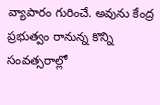వ్యాపారం గురించే. అవును కేంద్ర ప్రభుత్వం రానున్న కొన్ని సంవత్సరాల్లో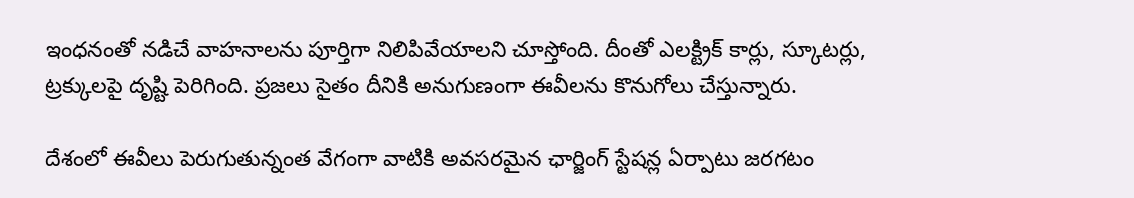ఇంధనంతో నడిచే వాహనాలను పూర్తిగా నిలిపివేయాలని చూస్తోంది. దీంతో ఎలక్ట్రిక్ కార్లు, స్కూటర్లు, ట్రక్కులపై దృష్టి పెరిగింది. ప్రజలు సైతం దీనికి అనుగుణంగా ఈవీలను కొనుగోలు చేస్తున్నారు.

దేశంలో ఈవీలు పెరుగుతున్నంత వేగంగా వాటికి అవసరమైన ఛార్జింగ్ స్టేషన్ల ఏర్పాటు జరగటం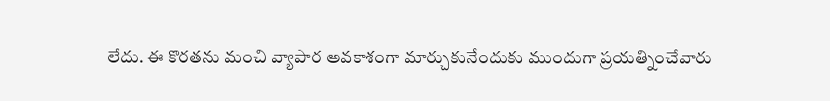లేదు. ఈ కొరతను మంచి వ్యాపార అవకాశంగా మార్చుకునేందుకు ముందుగా ప్రయత్నించేవారు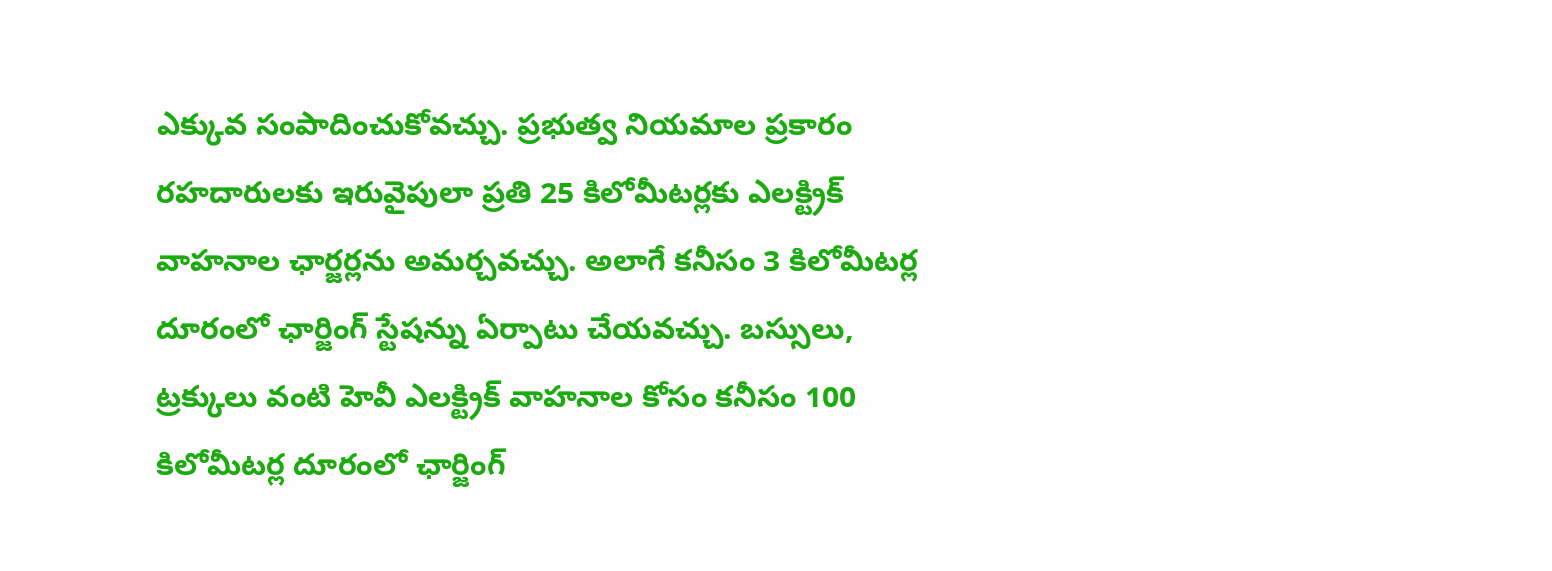ఎక్కువ సంపాదించుకోవచ్చు. ప్రభుత్వ నియమాల ప్రకారం రహదారులకు ఇరువైపులా ప్రతి 25 కిలోమీటర్లకు ఎలక్ట్రిక్ వాహనాల ఛార్జర్లను అమర్చవచ్చు. అలాగే కనీసం 3 కిలోమీటర్ల దూరంలో ఛార్జింగ్ స్టేషన్ను ఏర్పాటు చేయవచ్చు. బస్సులు, ట్రక్కులు వంటి హెవీ ఎలక్ట్రిక్ వాహనాల కోసం కనీసం 100 కిలోమీటర్ల దూరంలో ఛార్జింగ్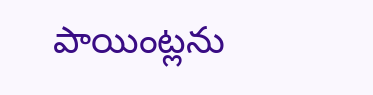పాయింట్లను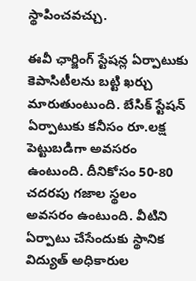స్థాపించవచ్చు.

ఈవీ ఛార్జింగ్ స్టేషన్ల ఏర్పాటుకు కెపాసిటీలను బట్టి ఖర్చు మారుతుంటుంది. బేసిక్ స్టేషన్ ఏర్పాటుకు కనీసం రూ.లక్ష పెట్టుబడిగా అవసరం ఉంటుంది. దీనికోసం 50-80 చదరపు గజాల స్థలం అవసరం ఉంటుంది. వీటిని ఏర్పాటు చేసేందుకు స్థానిక విద్యుత్ అధికారుల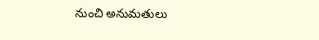నుంచి అనుమతులు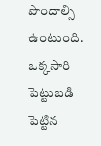పొందాల్సి ఉంటుంది. ఒక్కసారి పెట్టుబడి పెట్టిన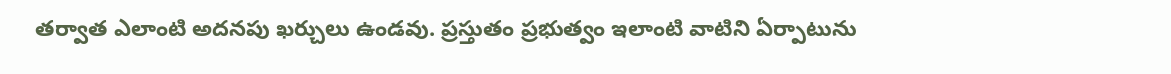తర్వాత ఎలాంటి అదనపు ఖర్చులు ఉండవు. ప్రస్తుతం ప్రభుత్వం ఇలాంటి వాటిని ఏర్పాటును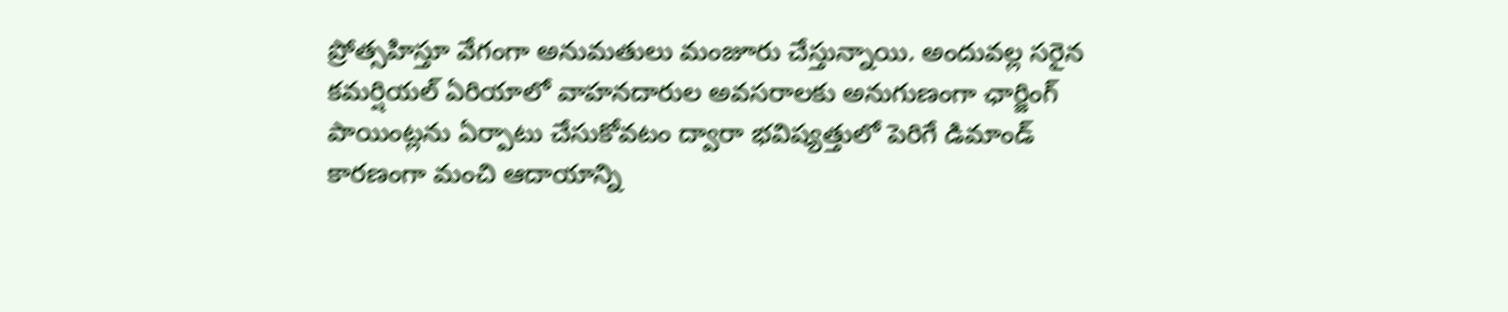ప్రోత్సహిస్తూ వేగంగా అనుమతులు మంజూరు చేస్తున్నాయి. అందువల్ల సరైన కమర్షియల్ ఏరియాలో వాహనదారుల అవసరాలకు అనుగుణంగా ఛార్జింగ్ పాయింట్లను ఏర్పాటు చేసుకోవటం ద్వారా భవిష్యత్తులో పెరిగే డిమాండ్ కారణంగా మంచి ఆదాయాన్ని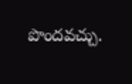పొందవచ్చు.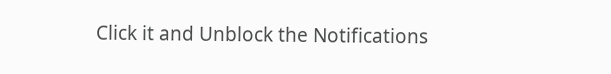Click it and Unblock the Notifications